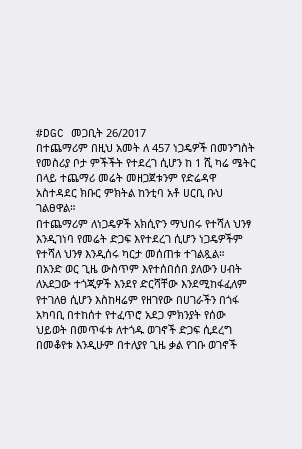#DGC መጋቢት 26/2017
በተጨማሪም በዚህ አመት ለ 457 ነጋዴዎች በመንግስት የመስሪያ ቦታ ምችችት የተደረገ ሲሆን ከ 1 ሺ ካሬ ሜትር በላይ ተጨማሪ መሬት መዘጋጀቱንም የድሬዳዋ አስተዳደር ክቡር ምክትል ከንቲባ አቶ ሀርቢ ቡህ ገልፀዋል።
በተጨማሪም ለነጋዴዎች አክሲዮን ማህበሩ የተሻለ ህንፃ እንዲገነባ የመሬት ድጋፍ እየተደረገ ሲሆን ነጋዴዎችም የተሻለ ህንፃ እንዲሰሩ ካርታ መሰጠቱ ተገልጿል።
በአንድ ወር ጊዜ ውስጥም እየተሰበሰበ ያለውን ሀብት ለአደጋው ተጎጂዎች እንደየ ድርሻቸው እንደሚከፋፈለም የተገለፀ ሲሆን እስከዛሬም የዘገየው በሀገራችን በጎፋ አካባቢ በተከሰተ የተፈጥሮ አደጋ ምክንያት የሰው ህይወት በመጥፋቱ ለተጎዱ ወገኖች ድጋፍ ሲደረግ በመቆየቱ እንዲሁም በተለያየ ጊዜ ቃል የገቡ ወገኖች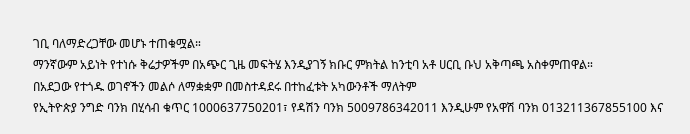ገቢ ባለማድረጋቸው መሆኑ ተጠቁሟል።
ማንኛውም አይነት የተነሱ ቅሬታዎችም በአጭር ጊዜ መፍትሄ እንዲያገኝ ክቡር ምክትል ከንቲባ አቶ ሀርቢ ቡህ አቅጣጫ አስቀምጠዋል።
በአደጋው የተጎዱ ወገኖችን መልሶ ለማቋቋም በመስተዳደሩ በተከፈቱት አካውንቶች ማለትም
የኢትዮጵያ ንግድ ባንክ በሂሳብ ቁጥር 1000637750201፣ የዳሽን ባንክ 5009786342011 እንዲሁም የአዋሽ ባንክ 013211367855100 እና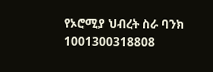የኦሮሚያ ህብረት ስራ ባንክ 1001300318808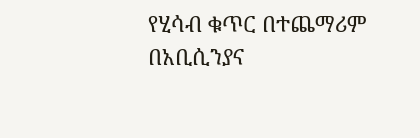የሂሳብ ቁጥር በተጨማሪም በአቢሲንያና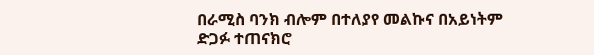በራሚስ ባንክ ብሎም በተለያየ መልኩና በአይነትም ድጋፉ ተጠናክሮ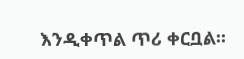እንዲቀጥል ጥሪ ቀርቧል፡፡